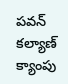పవన్ కల్యాణ్ క్యాంపు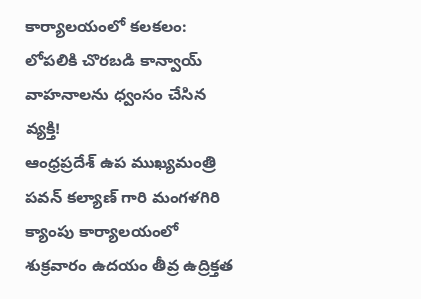కార్యాలయంలో కలకలం: లోపలికి చొరబడి కాన్వాయ్ వాహనాలను ధ్వంసం చేసిన వ్యక్తి!
ఆంధ్రప్రదేశ్ ఉప ముఖ్యమంత్రి పవన్ కల్యాణ్ గారి మంగళగిరి క్యాంపు కార్యాలయంలో శుక్రవారం ఉదయం తీవ్ర ఉద్రిక్తత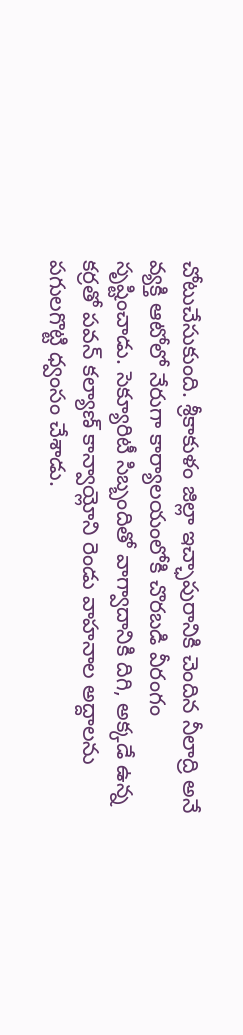చోటుచేసుకుంది. శ్రీకాకుళం జిల్లా ఇచ్ఛాపురానికి చెందిన నీలాద్రి అనే వ్యక్తి ఆటోలో నేరుగా కార్యాలయంలోకి చొరబడి వీరంగం సృష్టించాడు. సెక్యూరిటీ సిబ్బందితో వాగ్వాదానికి దిగి, అక్కడే ఉన్న కర్రతో పవన్ కల్యాణ్ కాన్వాయ్లోని రెండు వాహనాల అద్దాలను పగులగొట్టి ధ్వంసం చేశాడు.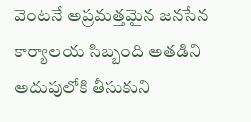వెంటనే అప్రమత్తమైన జనసేన కార్యాలయ సిబ్బంది అతడిని అదుపులోకి తీసుకుని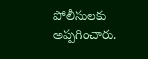పోలీసులకు అప్పగించారు.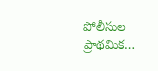పోలీసుల ప్రాథమిక…